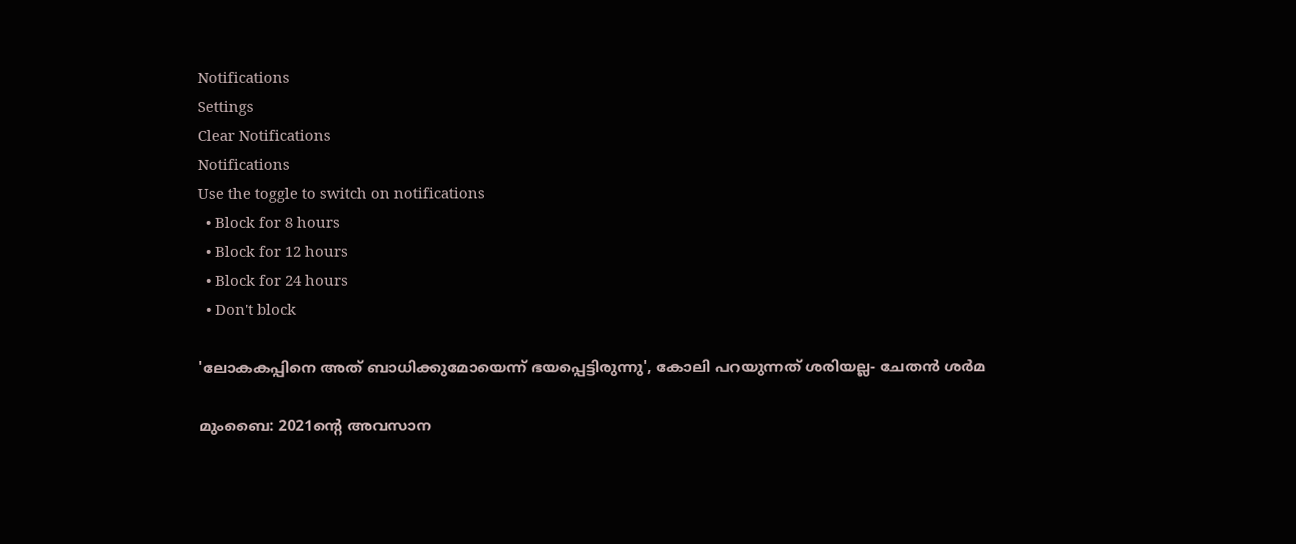Notifications
Settings
Clear Notifications
Notifications
Use the toggle to switch on notifications
  • Block for 8 hours
  • Block for 12 hours
  • Block for 24 hours
  • Don't block

'ലോകകപ്പിനെ അത് ബാധിക്കുമോയെന്ന് ഭയപ്പെട്ടിരുന്നു', കോലി പറയുന്നത് ശരിയല്ല- ചേതന്‍ ശര്‍മ

മുംബൈ: 2021ന്റെ അവസാന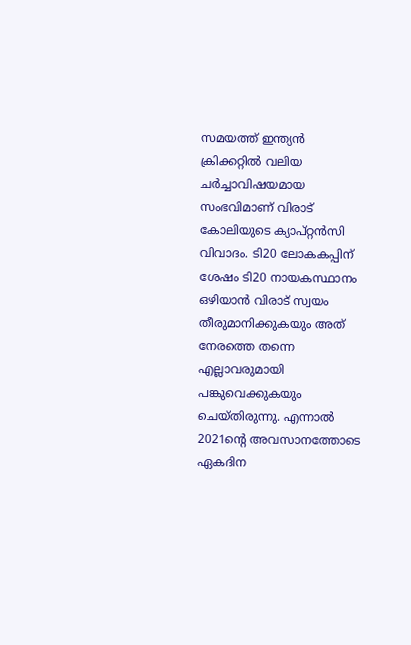സമയത്ത് ഇന്ത്യന്‍ ക്രിക്കറ്റില്‍ വലിയ ചര്‍ച്ചാവിഷയമായ സംഭവിമാണ് വിരാട് കോലിയുടെ ക്യാപ്റ്റന്‍സി വിവാദം. ടി20 ലോകകപ്പിന് ശേഷം ടി20 നായകസ്ഥാനം ഒഴിയാന്‍ വിരാട് സ്വയം തീരുമാനിക്കുകയും അത് നേരത്തെ തന്നെ എല്ലാവരുമായി പങ്കുവെക്കുകയും ചെയ്തിരുന്നു. എന്നാല്‍ 2021ന്റെ അവസാനത്തോടെ ഏകദിന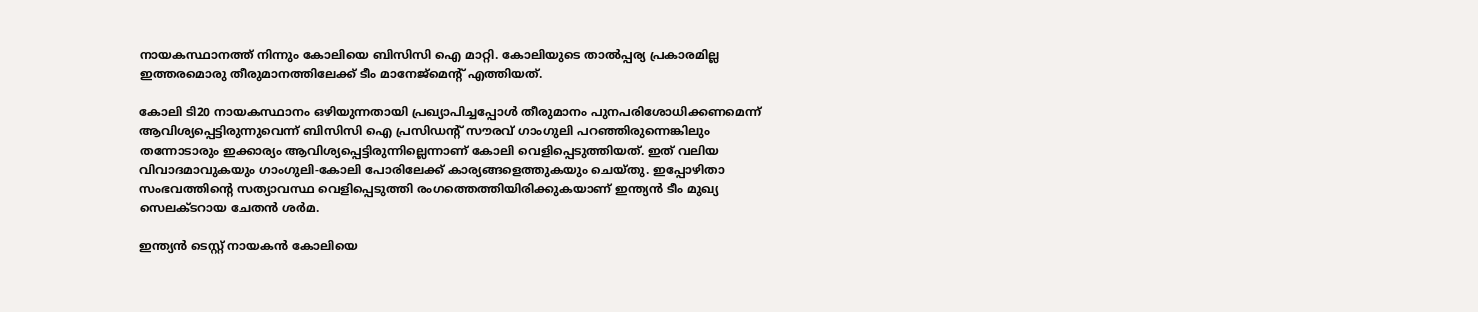നായകസ്ഥാനത്ത് നിന്നും കോലിയെ ബിസിസി ഐ മാറ്റി. കോലിയുടെ താല്‍പ്പര്യ പ്രകാരമില്ല ഇത്തരമൊരു തീരുമാനത്തിലേക്ക് ടീം മാനേജ്‌മെന്റ് എത്തിയത്.

കോലി ടി20 നായകസ്ഥാനം ഒഴിയുന്നതായി പ്രഖ്യാപിച്ചപ്പോള്‍ തീരുമാനം പുനപരിശോധിക്കണമെന്ന് ആവിശ്യപ്പെട്ടിരുന്നുവെന്ന് ബിസിസി ഐ പ്രസിഡന്റ് സൗരവ് ഗാംഗുലി പറഞ്ഞിരുന്നെങ്കിലും തന്നോടാരും ഇക്കാര്യം ആവിശ്യപ്പെട്ടിരുന്നില്ലെന്നാണ് കോലി വെളിപ്പെടുത്തിയത്. ഇത് വലിയ വിവാദമാവുകയും ഗാംഗുലി-കോലി പോരിലേക്ക് കാര്യങ്ങളെത്തുകയും ചെയ്തു. ഇപ്പോഴിതാ സംഭവത്തിന്റെ സത്യാവസ്ഥ വെളിപ്പെടുത്തി രംഗത്തെത്തിയിരിക്കുകയാണ് ഇന്ത്യന്‍ ടീം മുഖ്യ സെലക്ടറായ ചേതന്‍ ശര്‍മ.

ഇന്ത്യന്‍ ടെസ്റ്റ് നായകന്‍ കോലിയെ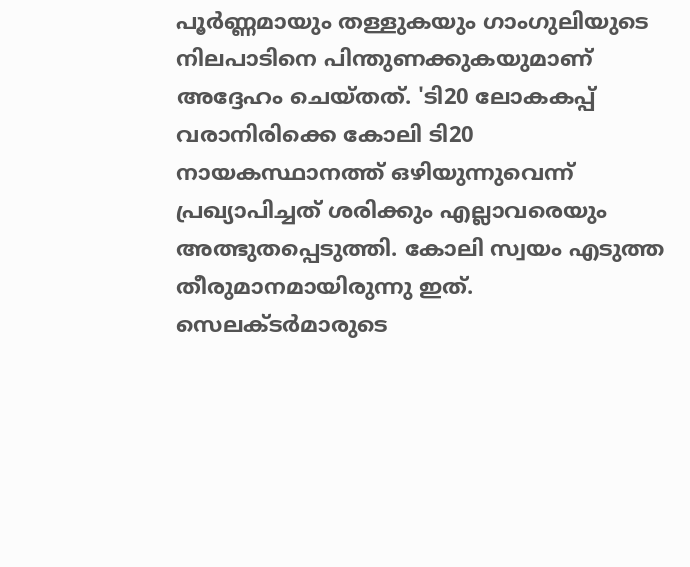പൂര്‍ണ്ണമായും തള്ളുകയും ഗാംഗുലിയുടെ നിലപാടിനെ പിന്തുണക്കുകയുമാണ് അദ്ദേഹം ചെയ്തത്. 'ടി20 ലോകകപ്പ് വരാനിരിക്കെ കോലി ടി20 നായകസ്ഥാനത്ത് ഒഴിയുന്നുവെന്ന് പ്രഖ്യാപിച്ചത് ശരിക്കും എല്ലാവരെയും അത്ഭുതപ്പെടുത്തി. കോലി സ്വയം എടുത്ത തീരുമാനമായിരുന്നു ഇത്. സെലക്ടര്‍മാരുടെ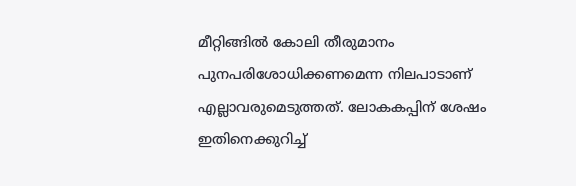മീറ്റിങ്ങില്‍ കോലി തീരുമാനം പുനപരിശോധിക്കണമെന്ന നിലപാടാണ് എല്ലാവരുമെടുത്തത്. ലോകകപ്പിന് ശേഷം ഇതിനെക്കുറിച്ച്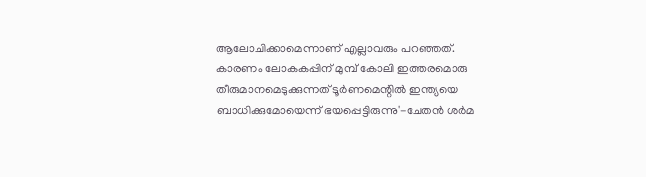ആലോചിക്കാമെന്നാണ് എല്ലാവരും പറഞ്ഞത്. കാരണം ലോകകപ്പിന് മുമ്പ് കോലി ഇത്തരമൊരു തീരുമാനമെടുക്കുന്നത് ടൂര്‍ണമെന്റില്‍ ഇന്ത്യയെ ബാധിക്കുമോയെന്ന് ഭയപ്പെട്ടിരുന്നു'-ചേതന്‍ ശര്‍മ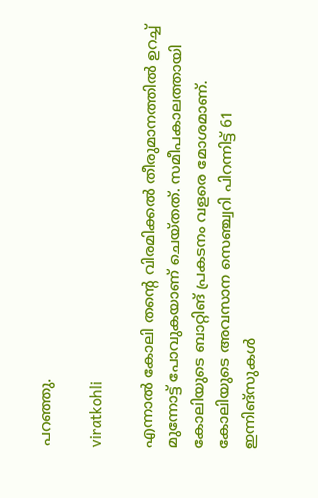പറഞ്ഞു.

viratkohli

എന്നാല്‍ കോലി തന്റെ വിരമിക്കല്‍ തീരുമാനത്തില്‍ ഉറച്ച് മുന്നോട്ട് പോവുകയാണ് ചെയ്തത്. സമീപകാലത്തായി കോലിയുടെ ബാറ്റിങ് പ്രകടനം വളരെ മോശമാണ്. കോലിയുടെ അവസാന സെഞ്ച്വറി പിറന്നിട്ട് 61 ഇന്നിങ്‌സുകള്‍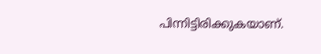പിന്നിട്ടിരിക്കുകയാണ്.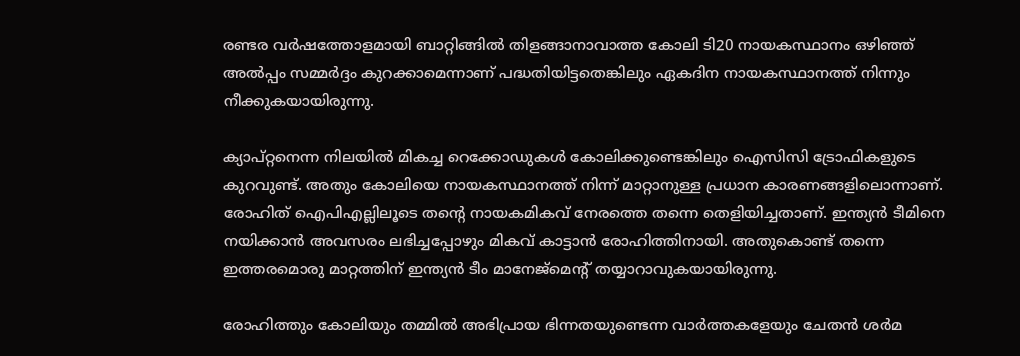രണ്ടര വര്‍ഷത്തോളമായി ബാറ്റിങ്ങില്‍ തിളങ്ങാനാവാത്ത കോലി ടി20 നായകസ്ഥാനം ഒഴിഞ്ഞ് അല്‍പ്പം സമ്മര്‍ദ്ദം കുറക്കാമെന്നാണ് പദ്ധതിയിട്ടതെങ്കിലും ഏകദിന നായകസ്ഥാനത്ത് നിന്നും നീക്കുകയായിരുന്നു.

ക്യാപ്റ്റനെന്ന നിലയില്‍ മികച്ച റെക്കോഡുകള്‍ കോലിക്കുണ്ടെങ്കിലും ഐസിസി ട്രോഫികളുടെ കുറവുണ്ട്. അതും കോലിയെ നായകസ്ഥാനത്ത് നിന്ന് മാറ്റാനുള്ള പ്രധാന കാരണങ്ങളിലൊന്നാണ്. രോഹിത് ഐപിഎല്ലിലൂടെ തന്റെ നായകമികവ് നേരത്തെ തന്നെ തെളിയിച്ചതാണ്. ഇന്ത്യന്‍ ടീമിനെ നയിക്കാന്‍ അവസരം ലഭിച്ചപ്പോഴും മികവ് കാട്ടാന്‍ രോഹിത്തിനായി. അതുകൊണ്ട് തന്നെ ഇത്തരമൊരു മാറ്റത്തിന് ഇന്ത്യന്‍ ടീം മാനേജ്‌മെന്റ് തയ്യാറാവുകയായിരുന്നു.

രോഹിത്തും കോലിയും തമ്മില്‍ അഭിപ്രായ ഭിന്നതയുണ്ടെന്ന വാര്‍ത്തകളേയും ചേതന്‍ ശര്‍മ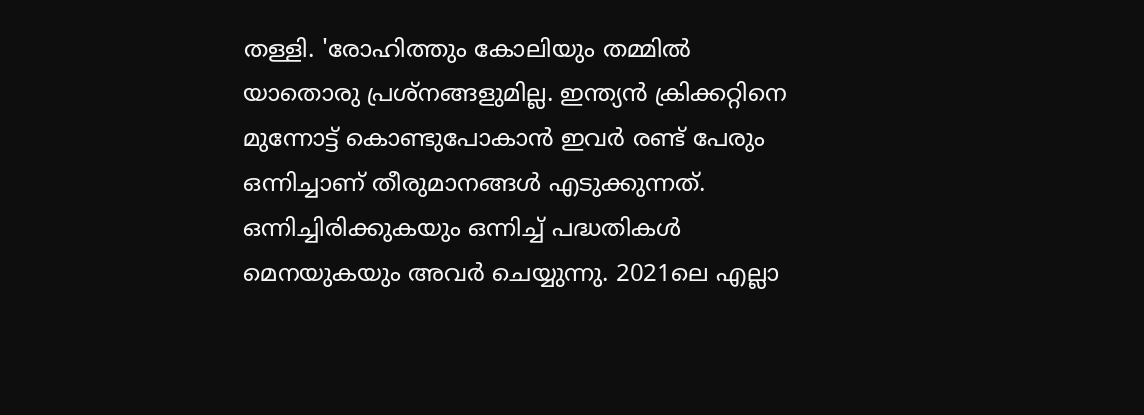തള്ളി. 'രോഹിത്തും കോലിയും തമ്മില്‍ യാതൊരു പ്രശ്‌നങ്ങളുമില്ല. ഇന്ത്യന്‍ ക്രിക്കറ്റിനെ മുന്നോട്ട് കൊണ്ടുപോകാന്‍ ഇവര്‍ രണ്ട് പേരും ഒന്നിച്ചാണ് തീരുമാനങ്ങള്‍ എടുക്കുന്നത്. ഒന്നിച്ചിരിക്കുകയും ഒന്നിച്ച് പദ്ധതികള്‍ മെനയുകയും അവര്‍ ചെയ്യുന്നു. 2021ലെ എല്ലാ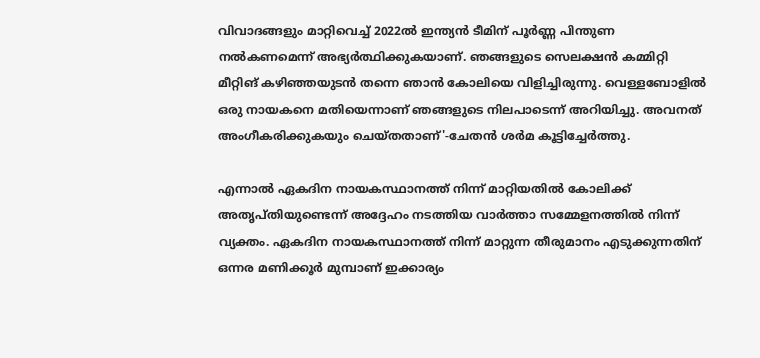വിവാദങ്ങളും മാറ്റിവെച്ച് 2022ല്‍ ഇന്ത്യന്‍ ടീമിന് പൂര്‍ണ്ണ പിന്തുണ നല്‍കണമെന്ന് അഭ്യര്‍ത്ഥിക്കുകയാണ്. ഞങ്ങളുടെ സെലക്ഷന്‍ കമ്മിറ്റി മീറ്റിങ് കഴിഞ്ഞയുടന്‍ തന്നെ ഞാന്‍ കോലിയെ വിളിച്ചിരുന്നു. വെള്ളബോളില്‍ ഒരു നായകനെ മതിയെന്നാണ് ഞങ്ങളുടെ നിലപാടെന്ന് അറിയിച്ചു. അവനത് അംഗീകരിക്കുകയും ചെയ്തതാണ്'-ചേതന്‍ ശര്‍മ കൂട്ടിച്ചേര്‍ത്തു.

എന്നാല്‍ ഏകദിന നായകസ്ഥാനത്ത് നിന്ന് മാറ്റിയതില്‍ കോലിക്ക് അതൃപ്തിയുണ്ടെന്ന് അദ്ദേഹം നടത്തിയ വാര്‍ത്താ സമ്മേളനത്തില്‍ നിന്ന് വ്യക്തം. ഏകദിന നായകസ്ഥാനത്ത് നിന്ന് മാറ്റുന്ന തീരുമാനം എടുക്കുന്നതിന് ഒന്നര മണിക്കൂര്‍ മുമ്പാണ് ഇക്കാര്യം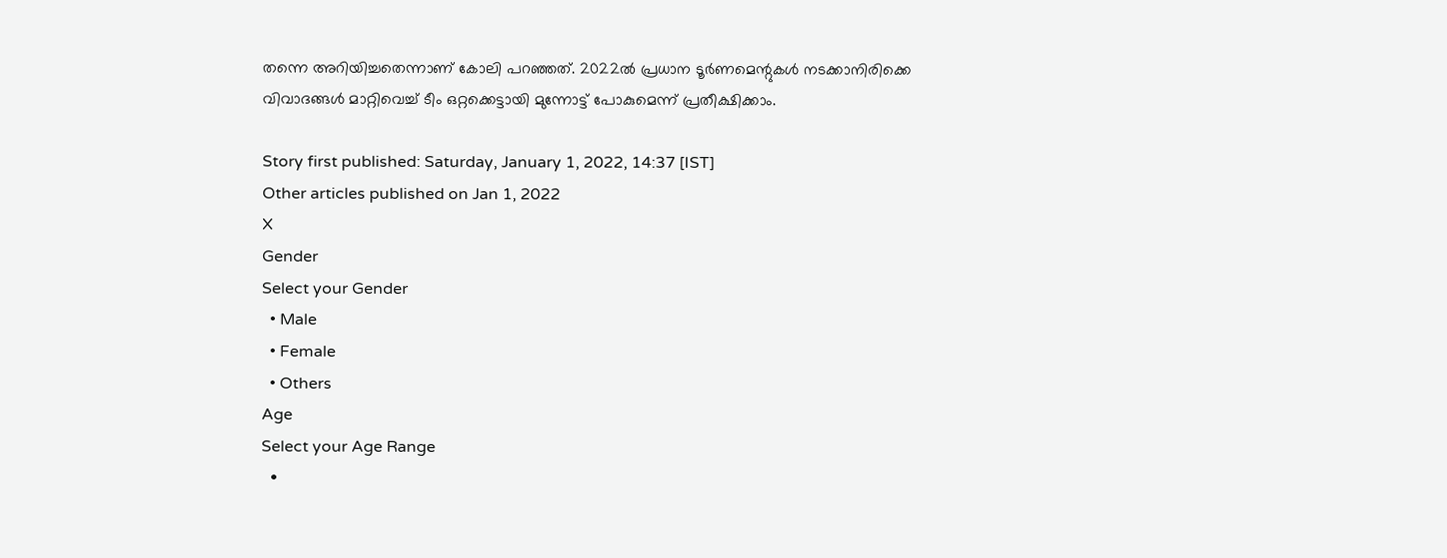തന്നെ അറിയിച്ചതെന്നാണ് കോലി പറഞ്ഞത്. 2022ല്‍ പ്രധാന ടൂര്‍ണമെന്റുകള്‍ നടക്കാനിരിക്കെ വിവാദങ്ങള്‍ മാറ്റിവെച്ച് ടീം ഒറ്റക്കെട്ടായി മുന്നോട്ട് പോകുമെന്ന് പ്രതീക്ഷിക്കാം.

Story first published: Saturday, January 1, 2022, 14:37 [IST]
Other articles published on Jan 1, 2022
X
Gender
Select your Gender
  • Male
  • Female
  • Others
Age
Select your Age Range
  •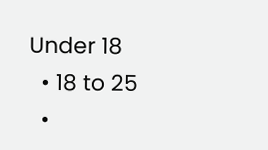Under 18
  • 18 to 25
  •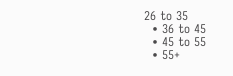26 to 35
  • 36 to 45
  • 45 to 55
  • 55+